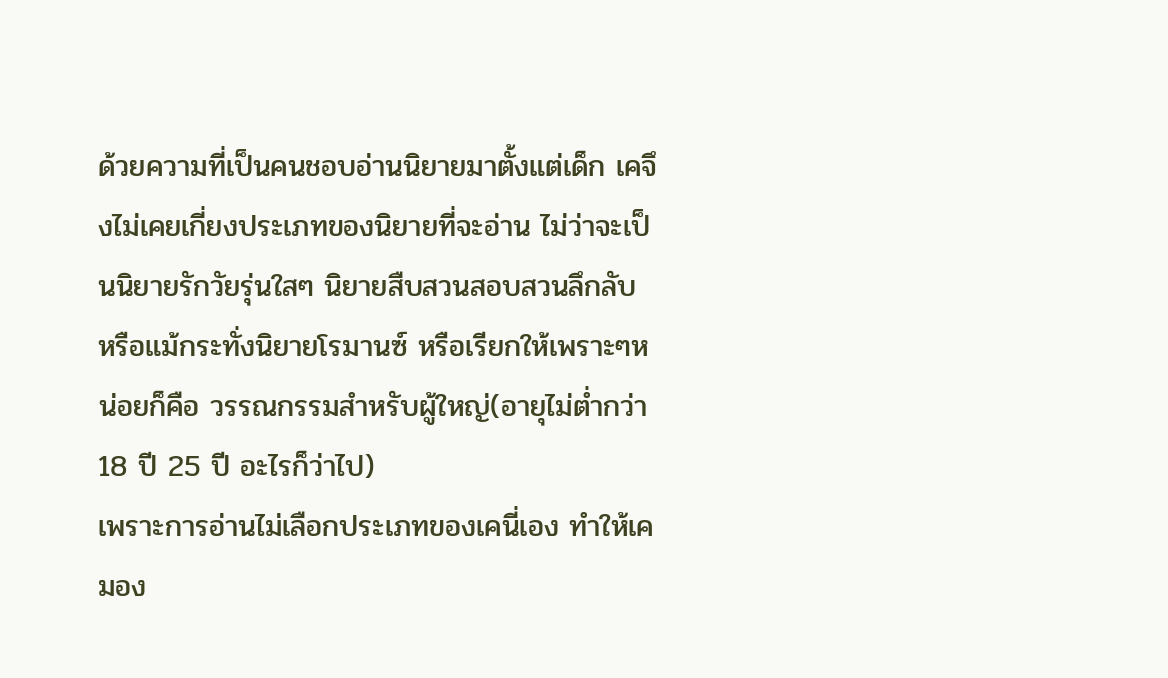ด้วยความที่เป็นคนชอบอ่านนิยายมาตั้งแต่เด็ก เคจึงไม่เคยเกี่ยงประเภทของนิยายที่จะอ่าน ไม่ว่าจะเป็นนิยายรักวัยรุ่นใสๆ นิยายสืบสวนสอบสวนลึกลับ หรือแม้กระทั่งนิยายโรมานซ์ หรือเรียกให้เพราะๆหน่อยก็คือ วรรณกรรมสำหรับผู้ใหญ่(อายุไม่ต่ำกว่า 18 ปี 25 ปี อะไรก็ว่าไป)
เพราะการอ่านไม่เลือกประเภทของเคนี่เอง ทำให้เคมอง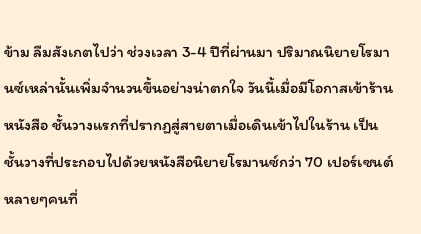ข้าม ลืมสังเกตไปว่า ช่วงเวลา 3-4 ปีที่ผ่านมา ปริมาณนิยายโรมานซ์เหล่านั้นเพิ่มจำนวนขึ้นอย่างน่าตกใจ วันนี้เมื่อมีโอกาสเข้าร้านหนังสือ ชั้นวางแรกที่ปรากฏสู่สายตาเมื่อเดินเข้าไปในร้าน เป็นชั้นวางที่ประกอบไปด้วยหนังสือนิยายโรมานซ์กว่า 70 เปอร์เซนต์ หลายๆคนที่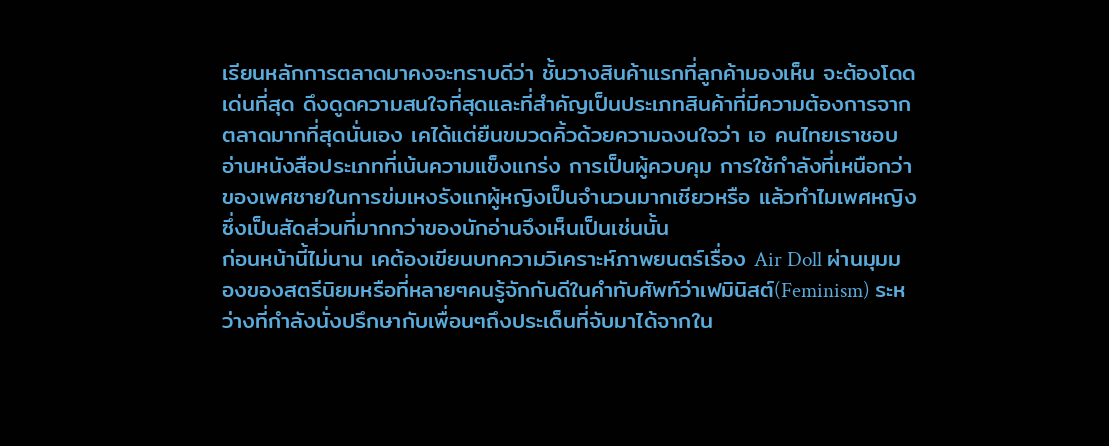เรียนหลักการตลาดมาคงจะทราบดีว่า ชั้นวางสินค้าแรกที่ลูกค้ามองเห็น จะต้องโดดเด่นที่สุด ดึงดูดความสนใจที่สุดและที่สำคัญเป็นประเภทสินค้าที่มีความต้องการจากตลาดมากที่สุดนั่นเอง เคได้แต่ยืนขมวดคิ้วด้วยความฉงนใจว่า เอ คนไทยเราชอบอ่านหนังสือประเภทที่เน้นความแข็งแกร่ง การเป็นผู้ควบคุม การใช้กำลังที่เหนือกว่าของเพศชายในการข่มเหงรังแกผู้หญิงเป็นจำนวนมากเชียวหรือ แล้วทำไมเพศหญิงซึ่งเป็นสัดส่วนที่มากกว่าของนักอ่านจึงเห็นเป็นเช่นนั้น
ก่อนหน้านี้ไม่นาน เคต้องเขียนบทความวิเคราะห์ภาพยนตร์เรื่อง Air Doll ผ่านมุมมองของสตรีนิยมหรือที่หลายๆคนรู้จักกันดีในคำทับศัพท์ว่าเฟมินิสต์(Feminism) ระหว่างที่กำลังนั่งปรึกษากับเพื่อนๆถึงประเด็นที่จับมาได้จากใน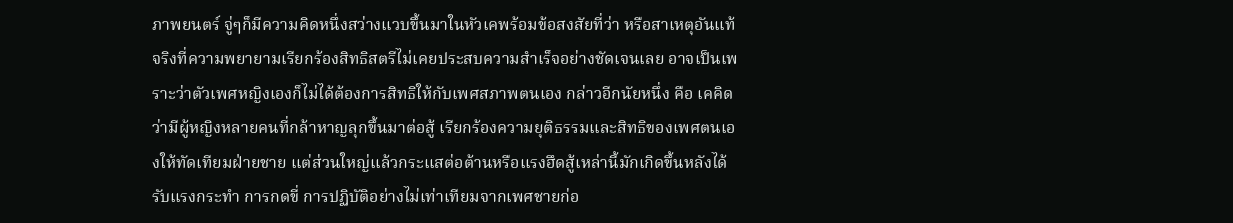ภาพยนตร์ จู่ๆก็มีความคิดหนึ่งสว่างแวบขึ้นมาในหัวเคพร้อมข้อสงสัยที่ว่า หรือสาเหตุอันแท้จริงที่ความพยายามเรียกร้องสิทธิสตรีไม่เคยประสบความสำเร็จอย่างชัดเจนเลย อาจเป็นเพราะว่าตัวเพศหญิงเองก็ไม่ได้ต้องการสิทธิให้กับเพศสภาพตนเอง กล่าวอีกนัยหนึ่ง คือ เคคิดว่ามีผู้หญิงหลายคนที่กล้าหาญลุกขึ้นมาต่อสู้ เรียกร้องความยุติธรรมและสิทธิของเพศตนเองให้ทัดเทียมฝ่ายชาย แต่ส่วนใหญ่แล้วกระแสต่อต้านหรือแรงฮึดสู้เหล่านี้มักเกิดขึ้นหลังได้รับแรงกระทำ การกดขี่ การปฏิบัติอย่างไม่เท่าเทียมจากเพศชายก่อ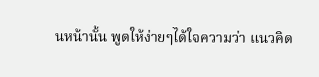นหน้านั้น พูดให้ง่ายๆได้ใจความว่า แนวคิด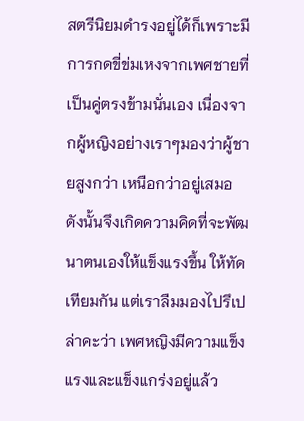สตรีนิยมดำรงอยู่ได้ก็เพราะมีการกดขี่ข่มเหงจากเพศชายที่เป็นคู่ตรงข้ามนั่นเอง เนื่องจากผู้หญิงอย่างเราๆมองว่าผู้ชายสูงกว่า เหนือกว่าอยู่เสมอ ดังนั้นจึงเกิดความคิดที่จะพัฒนาตนเองให้แข็งแรงขึ้น ให้ทัดเทียมกัน แต่เราลืมมองไปรึเปล่าคะว่า เพศหญิงมีความแข็งแรงและแข็งแกร่งอยู่แล้ว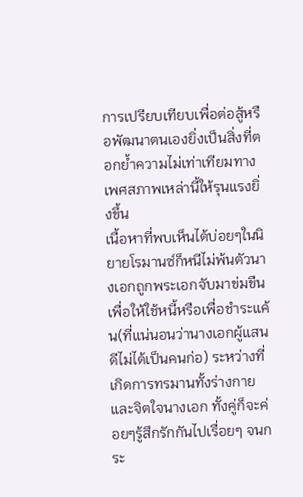การเปรียบเทียบเพื่อต่อสู้หรือพัฒนาตนเองยิ่งเป็นสิ่งที่ตอกย้ำความไม่เท่าเทียมทางเพศสภาพเหล่านี้ให้รุนแรงยิ่งขึ้น
เนื้อหาที่พบเห็นได้บ่อยๆในนิยายโรมานซ์ก็หนีไม่พ้นตัวนางเอกถูกพระเอกจับมาข่มขืนเพื่อให้ใช้หนี้หรือเพื่อชำระแค้น(ที่แน่นอนว่านางเอกผู้แสนดีไม่ได้เป็นคนก่อ) ระหว่างที่เกิดการทรมานทั้งร่างกายและจิตใจนางเอก ทั้งคู่ก็จะค่อยๆรู้สึกรักกันไปเรื่อยๆ จนกระ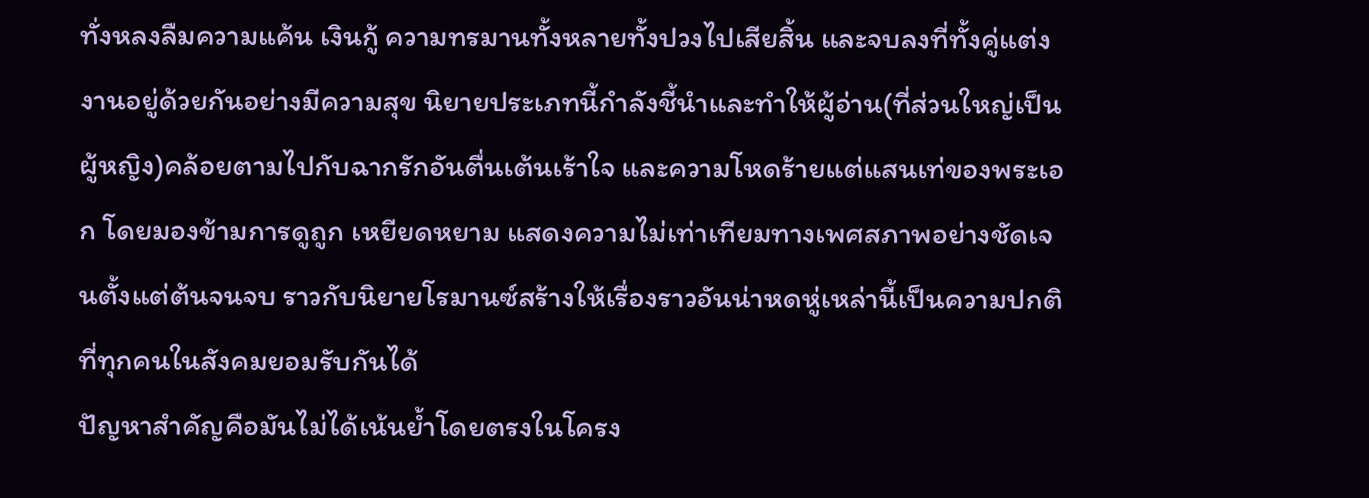ทั่งหลงลืมความแค้น เงินกู้ ความทรมานทั้งหลายทั้งปวงไปเสียสิ้น และจบลงที่ทั้งคู่แต่งงานอยู่ด้วยกันอย่างมีความสุข นิยายประเภทนี้กำลังชี้นำและทำให้ผู้อ่าน(ที่ส่วนใหญ่เป็นผู้หญิง)คล้อยตามไปกับฉากรักอันตื่นเต้นเร้าใจ และความโหดร้ายแต่แสนเท่ของพระเอก โดยมองข้ามการดูถูก เหยียดหยาม แสดงความไม่เท่าเทียมทางเพศสภาพอย่างชัดเจนตั้งแต่ต้นจนจบ ราวกับนิยายโรมานซ์สร้างให้เรื่องราวอันน่าหดหู่เหล่านี้เป็นความปกติที่ทุกคนในสังคมยอมรับกันได้
ปัญหาสำคัญคือมันไม่ได้เน้นย้ำโดยตรงในโครง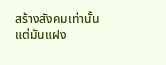สร้างสังคมเท่านั้น แต่มันแฝง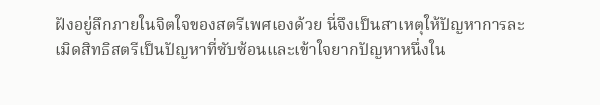ฝังอยู่ลึกภายในจิตใจของสตรีเพศเองด้วย นี่จึงเป็นสาเหตุให้ปัญหาการละเมิดสิทธิสตรีเป็นปัญหาที่ซับซ้อนและเข้าใจยากปัญหาหนึ่งใน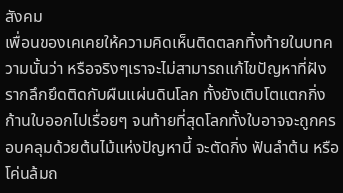สังคม
เพื่อนของเคเคยให้ความคิดเห็นติดตลกทิ้งท้ายในบทความนั้นว่า หรือจริงๆเราจะไม่สามารถแก้ไขปัญหาที่ฝังรากลึกยึดติดกับผืนแผ่นดินโลก ทั้งยังเติบโตแตกกิ่งก้านใบออกไปเรื่อยๆ จนท้ายที่สุดโลกทั้งใบอาจจะถูกครอบคลุมด้วยต้นไม้แห่งปัญหานี้ จะตัดกิ่ง ฟันลำต้น หรือโค่นล้มถ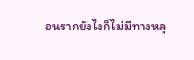อนรากยังไงก็ไม่มีทางหลุ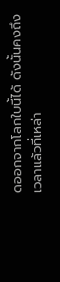ดออกจากโลกใบนี้ได้ ดังนั้นคงถึงเวลาแล้วที่เหล่า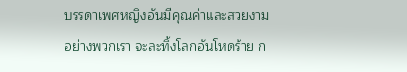บรรดาเพศหญิงอันมีคุณค่าและสวยงามอย่างพวกเรา จะละทิ้งโลกอันโหดร้าย ก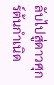ลับไปสู่ดาวศุกร์ต้นกำเนิด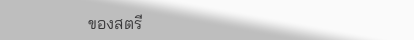ของสตรี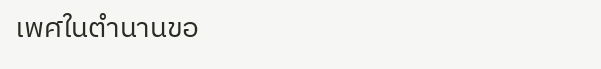เพศในตำนานขอ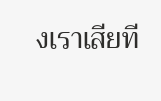งเราเสียที